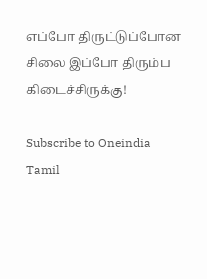எப்போ திருட்டுப்போன சிலை இப்போ திரும்ப கிடைச்சிருக்கு!

Subscribe to Oneindia Tamil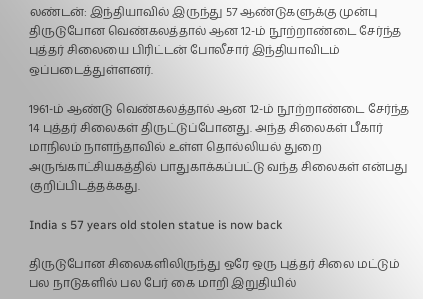லண்டன்: இந்தியாவில் இருந்து 57 ஆண்டுகளுக்கு முன்பு திருடுபோன வெண்கலத்தால் ஆன 12-ம் நூற்றாண்டை சேர்ந்த புத்தர் சிலையை பிரிட்டன் போலீசார் இந்தியாவிடம் ஒப்படைத்துள்ளனர்.

1961-ம் ஆண்டு வெண்கலத்தால் ஆன 12-ம் நூற்றாண்டை சேர்ந்த 14 புத்தர் சிலைகள் திருட்டுப்போனது. அந்த சிலைகள் பீகார் மாநிலம் நாளந்தாவில் உள்ள தொல்லியல் துறை அருங்காட்சியகத்தில் பாதுகாக்கப்பட்டு வந்த சிலைகள் என்பது குறிப்பிடத்தக்கது.

India s 57 years old stolen statue is now back

திருடுபோன சிலைகளிலிருந்து ஒரே ஒரு புத்தர் சிலை மட்டும் பல நாடுகளில் பல பேர் கை மாறி இறுதியில்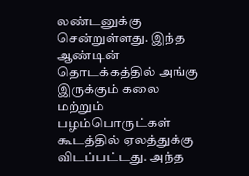லண்டனுக்கு சென்றுள்ளது. இந்த ஆண்டின் தொடக்கத்தில் அங்கு இருக்கும் கலை மற்றும் பழம்பொருட்கள் கூடத்தில் ஏலத்துக்கு விடப்பட்டது. அந்த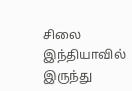சிலை இந்தியாவில் இருந்து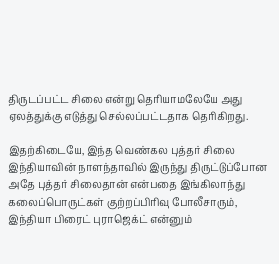திருடப்பட்ட சிலை என்று தெரியாமலேயே அது ஏலத்துக்கு எடுத்து செல்லப்பட்டதாக தெரிகிறது.

இதற்கிடையே, இந்த வெண்கல புத்தர் சிலை இந்தியாவின் நாளந்தாவில் இருந்து திருட்டுப்போன அதே புத்தர் சிலைதான் என்பதை இங்கிலாந்து கலைப்பொருட்கள் குற்றப்பிரிவு போலீசாரும், இந்தியா பிரைட் புராஜெக்ட் என்னும்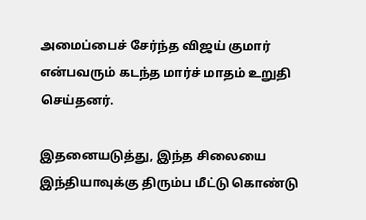அமைப்பைச் சேர்ந்த விஜய் குமார் என்பவரும் கடந்த மார்ச் மாதம் உறுதி செய்தனர்.

இதனையடுத்து, இந்த சிலையை இந்தியாவுக்கு திரும்ப மீட்டு கொண்டு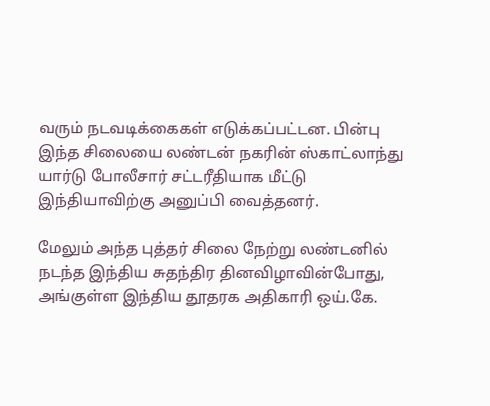வரும் நடவடிக்கைகள் எடுக்கப்பட்டன. பின்பு இந்த சிலையை லண்டன் நகரின் ஸ்காட்லாந்து யார்டு போலீசார் சட்டரீதியாக மீட்டு இந்தியாவிற்கு அனுப்பி வைத்தனர்.

மேலும் அந்த புத்தர் சிலை நேற்று லண்டனில் நடந்த இந்திய சுதந்திர தினவிழாவின்போது, அங்குள்ள இந்திய தூதரக அதிகாரி ஒய்.கே.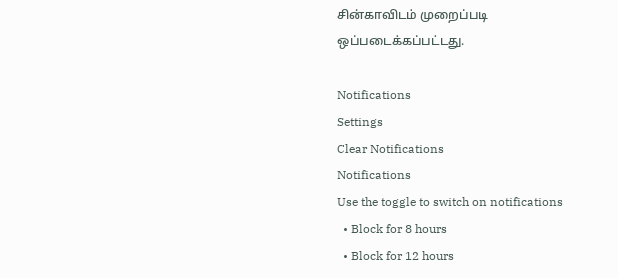சின்காவிடம் முறைப்படி
ஒப்படைக்கப்பட்டது.

Notifications
Settings
Clear Notifications
Notifications
Use the toggle to switch on notifications
  • Block for 8 hours
  • Block for 12 hours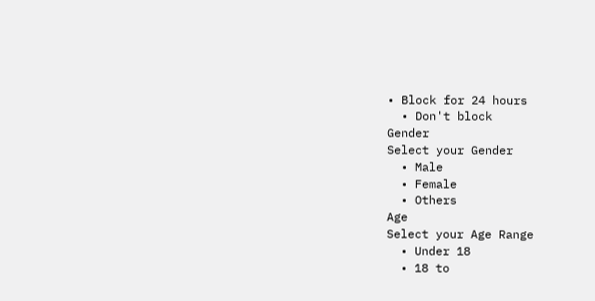• Block for 24 hours
  • Don't block
Gender
Select your Gender
  • Male
  • Female
  • Others
Age
Select your Age Range
  • Under 18
  • 18 to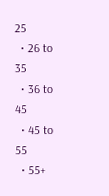25
  • 26 to 35
  • 36 to 45
  • 45 to 55
  • 55+